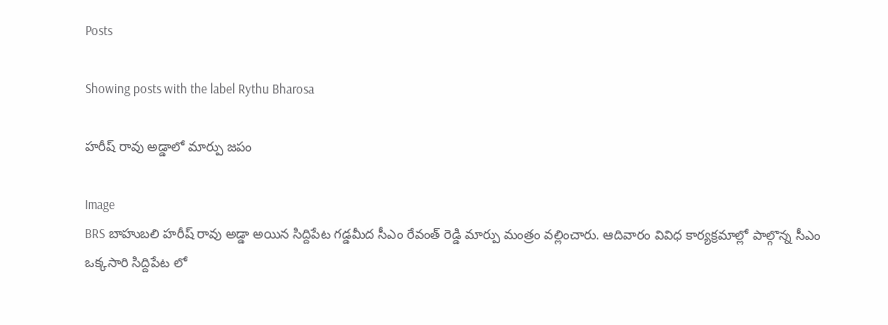Posts

Showing posts with the label Rythu Bharosa

హరీష్ రావు అడ్డాలో మార్పు జపం

Image
BRS బాహుబలి హరీష్ రావు అడ్డా అయిన సిద్దిపేట గడ్డమీద సీఎం రేవంత్ రెడ్డి మార్పు మంత్రం వల్లించారు. ఆదివారం వివిధ కార్యక్రమాల్లో పాల్గొన్న సీఎం ఒక్కసారి సిద్దిపేట లో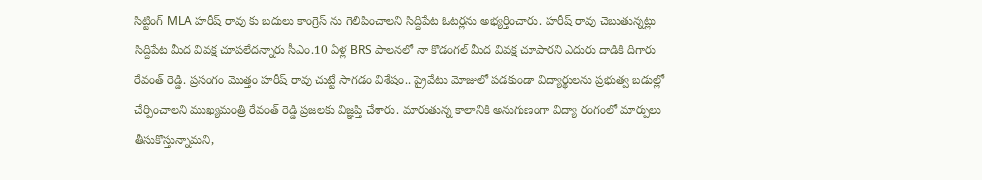సిట్టింగ్ MLA హరీష్ రావు కు బదులు కాంగ్రెస్ ను గెలిపించాలని సిద్దిపేట ఓటర్లను అభ్యర్తించారు. హరీష్ రావు చెబుతున్నట్లు సిద్దిపేట మీద వివక్ష చూపలేదన్నారు సీఎం.10 ఏళ్ల BRS పాలనలో నా కొడంగల్ మీద వివక్ష చూపారని ఎదురు దాడికి దిగారు రేవంత్ రెడ్డి. ప్రసంగం మొత్తం హరీష్ రావు చుట్టే సాగడం విశేషం.. ప్రైవేటు మోజులో పడకుండా విద్యార్థులను ప్రభుత్వ బడుల్లో చేర్పించాలని ముఖ్యమంత్రి రేవంత్ రెడ్డి ప్రజలకు విజ్ఞప్తి చేశారు. మారుతున్న కాలానికి అనుగుణంగా విద్యా రంగంలో మార్పులు తీసుకొస్తున్నామని,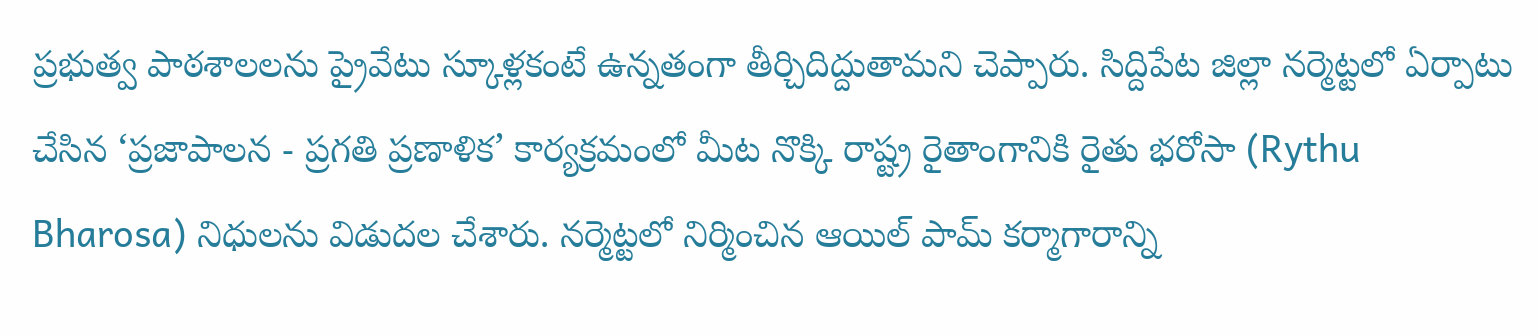ప్రభుత్వ పాఠశాలలను ప్రైవేటు స్కూళ్లకంటే ఉన్నతంగా తీర్చిదిద్దుతామని చెప్పారు. సిద్దిపేట జిల్లా నర్మెట్టలో ఏర్పాటు చేసిన ‘ప్రజాపాలన - ప్రగతి ప్రణాళిక’ కార్యక్రమంలో మీట నొక్కి రాష్ట్ర రైతాంగానికి రైతు భరోసా (Rythu Bharosa) నిధులను విడుదల చేశారు. నర్మెట్టలో నిర్మించిన ఆయిల్ పామ్ కర్మాగారాన్ని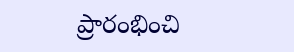ప్రారంభించి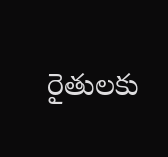రైతులకు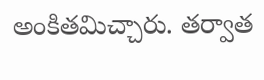అంకితమిచ్చారు. తర్వాత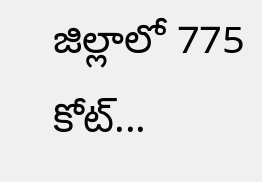జిల్లాలో 775 కోట్...